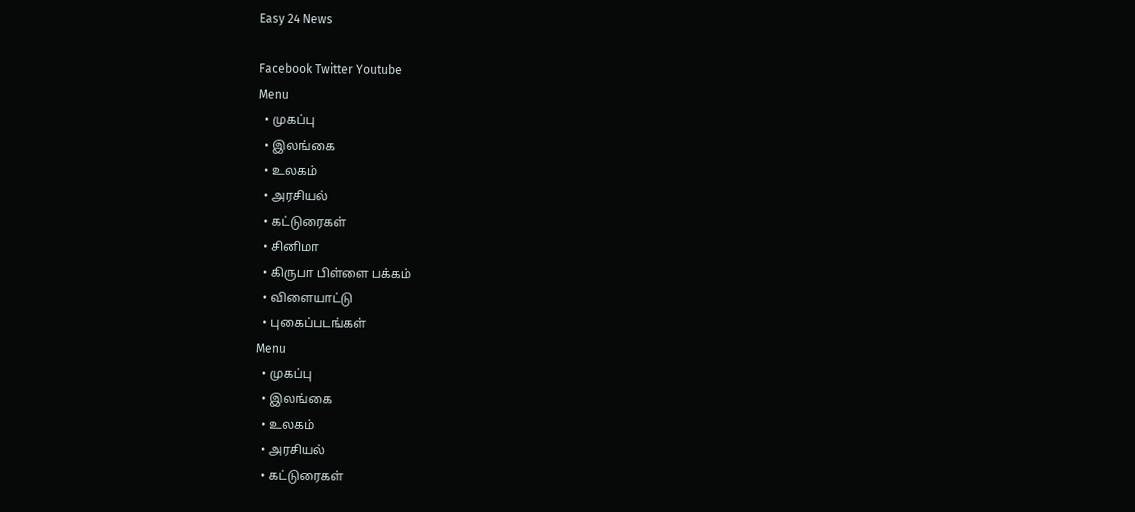Easy 24 News

Facebook Twitter Youtube
Menu
  • முகப்பு
  • இலங்கை
  • உலகம்
  • அரசியல்
  • கட்டுரைகள்
  • சினிமா
  • கிருபா பிள்ளை பக்கம்
  • விளையாட்டு
  • புகைப்படங்கள்
Menu
  • முகப்பு
  • இலங்கை
  • உலகம்
  • அரசியல்
  • கட்டுரைகள்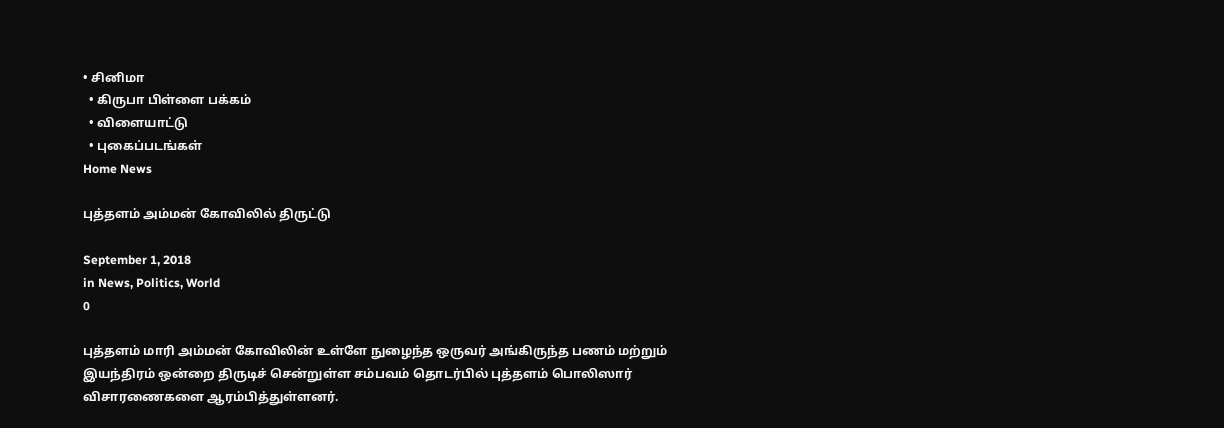• சினிமா
  • கிருபா பிள்ளை பக்கம்
  • விளையாட்டு
  • புகைப்படங்கள்
Home News

புத்தளம் அம்மன் கோவிலில் திருட்டு

September 1, 2018
in News, Politics, World
0

புத்தளம் மாரி அம்மன் கோவிலின் உள்ளே நுழைந்த ஒருவர் அங்கிருந்த பணம் மற்றும் இயந்திரம் ஒன்றை திருடிச் சென்றுள்ள சம்பவம் தொடர்பில் புத்தளம் பொலிஸார் விசாரணைகளை ஆரம்பித்துள்ளனர்.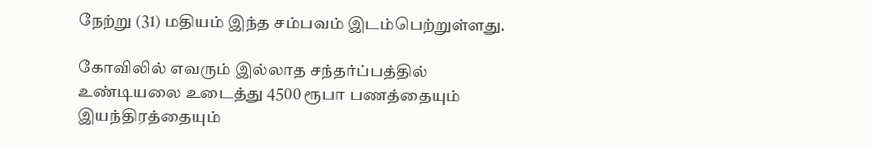நேற்று (31) மதியம் இந்த சம்பவம் இடம்பெற்றுள்ளது.

கோவிலில் எவரும் இல்லாத சந்தர்ப்பத்தில் உண்டியலை உடைத்து 4500 ரூபா பணத்தையும் இயந்திரத்தையும்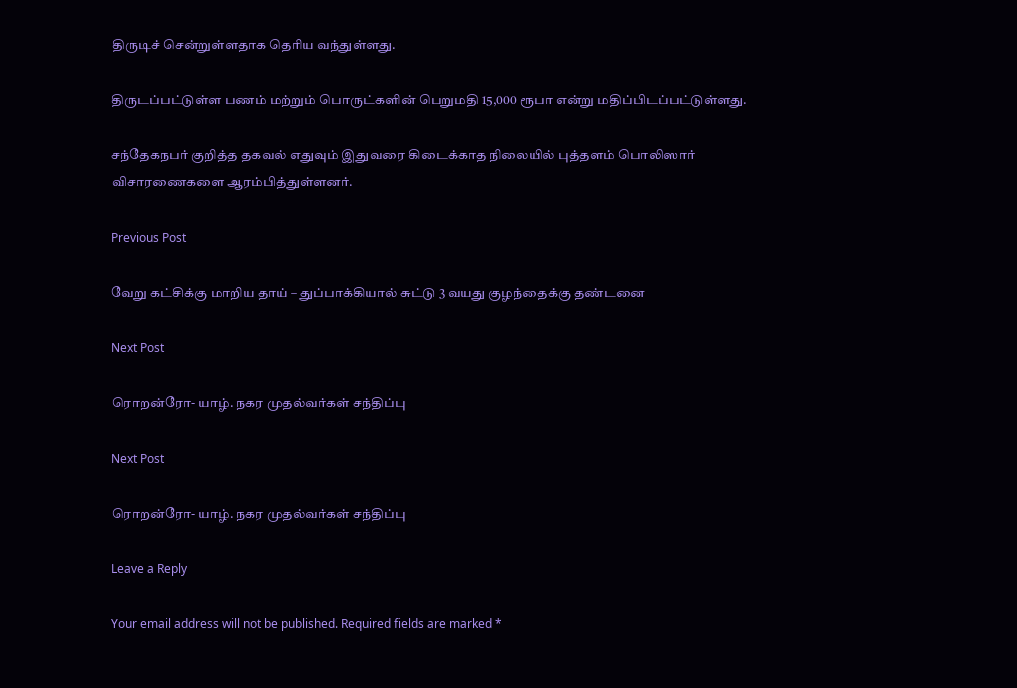திருடிச் சென்றுள்ளதாக தெரிய வந்துள்ளது.

திருடப்பட்டுள்ள பணம் மற்றும் பொருட்களின் பெறுமதி 15,000 ரூபா என்று மதிப்பிடப்பட்டுள்ளது.

சந்தேகநபர் குறித்த தகவல் எதுவும் இதுவரை கிடைக்காத நிலையில் புத்தளம் பொலிஸார் விசாரணைகளை ஆரம்பித்துள்ளனர்.

Previous Post

வேறு கட்சிக்கு மாறிய தாய் – துப்பாக்கியால் சுட்டு 3 வயது குழந்தைக்கு தண்டனை

Next Post

ரொறன்ரோ- யாழ். நகர முதல்வர்கள் சந்திப்பு

Next Post

ரொறன்ரோ- யாழ். நகர முதல்வர்கள் சந்திப்பு

Leave a Reply

Your email address will not be published. Required fields are marked *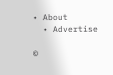• About
  • Advertise

©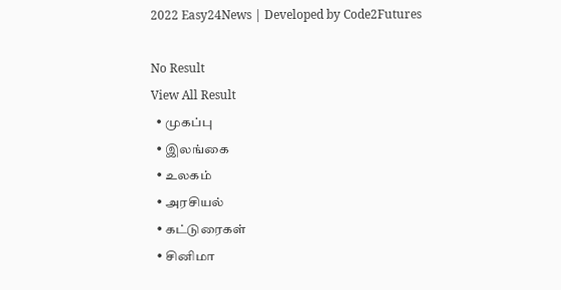2022 Easy24News | Developed by Code2Futures

No Result
View All Result
  • முகப்பு
  • இலங்கை
  • உலகம்
  • அரசியல்
  • கட்டுரைகள்
  • சினிமா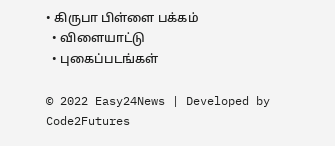• கிருபா பிள்ளை பக்கம்
  • விளையாட்டு
  • புகைப்படங்கள்

© 2022 Easy24News | Developed by Code2Futures